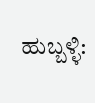ಹುಬ್ಬಳ್ಳಿ: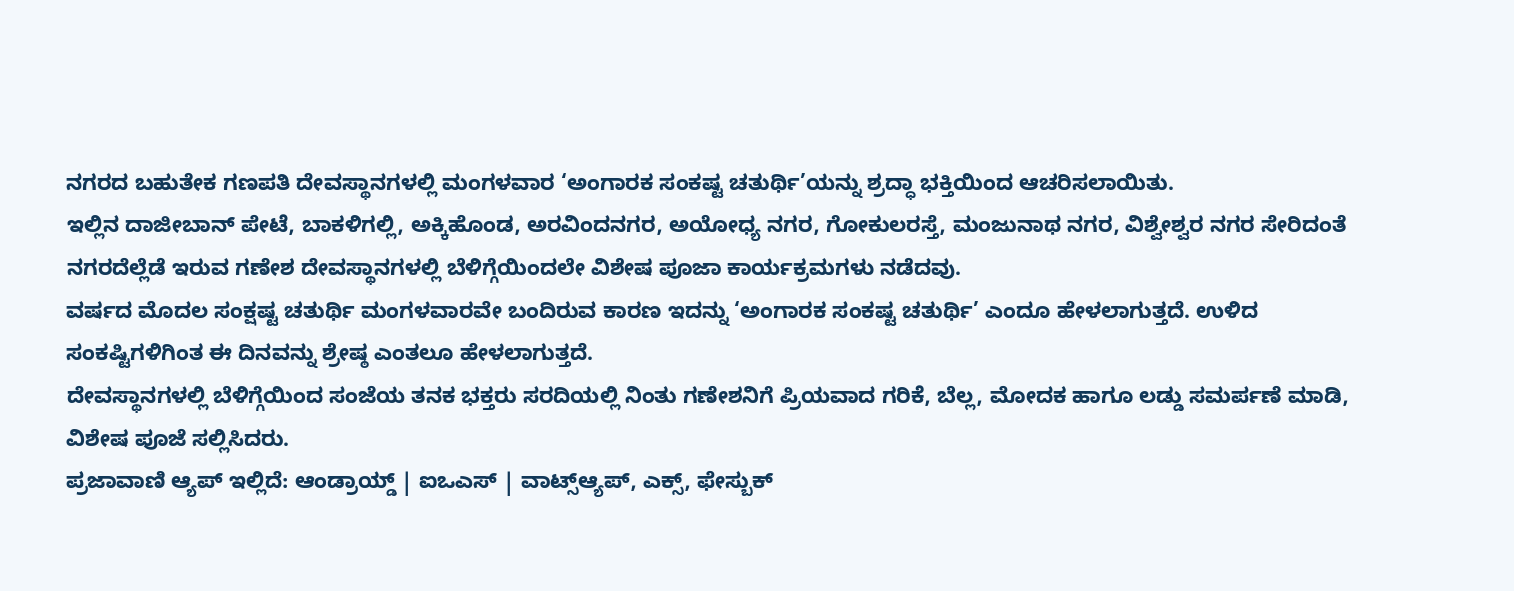ನಗರದ ಬಹುತೇಕ ಗಣಪತಿ ದೇವಸ್ಥಾನಗಳಲ್ಲಿ ಮಂಗಳವಾರ ‘ಅಂಗಾರಕ ಸಂಕಷ್ಟ ಚತುರ್ಥಿ’ಯನ್ನು ಶ್ರದ್ಧಾ ಭಕ್ತಿಯಿಂದ ಆಚರಿಸಲಾಯಿತು.
ಇಲ್ಲಿನ ದಾಜೀಬಾನ್ ಪೇಟೆ, ಬಾಕಳಿಗಲ್ಲಿ, ಅಕ್ಕಿಹೊಂಡ, ಅರವಿಂದನಗರ, ಅಯೋಧ್ಯ ನಗರ, ಗೋಕುಲರಸ್ತೆ, ಮಂಜುನಾಥ ನಗರ, ವಿಶ್ವೇಶ್ವರ ನಗರ ಸೇರಿದಂತೆ ನಗರದೆಲ್ಲೆಡೆ ಇರುವ ಗಣೇಶ ದೇವಸ್ಥಾನಗಳಲ್ಲಿ ಬೆಳಿಗ್ಗೆಯಿಂದಲೇ ವಿಶೇಷ ಪೂಜಾ ಕಾರ್ಯಕ್ರಮಗಳು ನಡೆದವು.
ವರ್ಷದ ಮೊದಲ ಸಂಕ್ಷಷ್ಟ ಚತುರ್ಥಿ ಮಂಗಳವಾರವೇ ಬಂದಿರುವ ಕಾರಣ ಇದನ್ನು ‘ಅಂಗಾರಕ ಸಂಕಷ್ಟ ಚತುರ್ಥಿ’ ಎಂದೂ ಹೇಳಲಾಗುತ್ತದೆ. ಉಳಿದ ಸಂಕಷ್ಟಿಗಳಿಗಿಂತ ಈ ದಿನವನ್ನು ಶ್ರೇಷ್ಠ ಎಂತಲೂ ಹೇಳಲಾಗುತ್ತದೆ.
ದೇವಸ್ಥಾನಗಳಲ್ಲಿ ಬೆಳಿಗ್ಗೆಯಿಂದ ಸಂಜೆಯ ತನಕ ಭಕ್ತರು ಸರದಿಯಲ್ಲಿ ನಿಂತು ಗಣೇಶನಿಗೆ ಪ್ರಿಯವಾದ ಗರಿಕೆ, ಬೆಲ್ಲ, ಮೋದಕ ಹಾಗೂ ಲಡ್ಡು ಸಮರ್ಪಣೆ ಮಾಡಿ, ವಿಶೇಷ ಪೂಜೆ ಸಲ್ಲಿಸಿದರು.
ಪ್ರಜಾವಾಣಿ ಆ್ಯಪ್ ಇಲ್ಲಿದೆ: ಆಂಡ್ರಾಯ್ಡ್ | ಐಒಎಸ್ | ವಾಟ್ಸ್ಆ್ಯಪ್, ಎಕ್ಸ್, ಫೇಸ್ಬುಕ್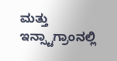ಮತ್ತು ಇನ್ಸ್ಟಾಗ್ರಾಂನಲ್ಲಿ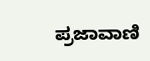ಪ್ರಜಾವಾಣಿ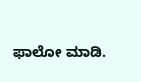ಫಾಲೋ ಮಾಡಿ.